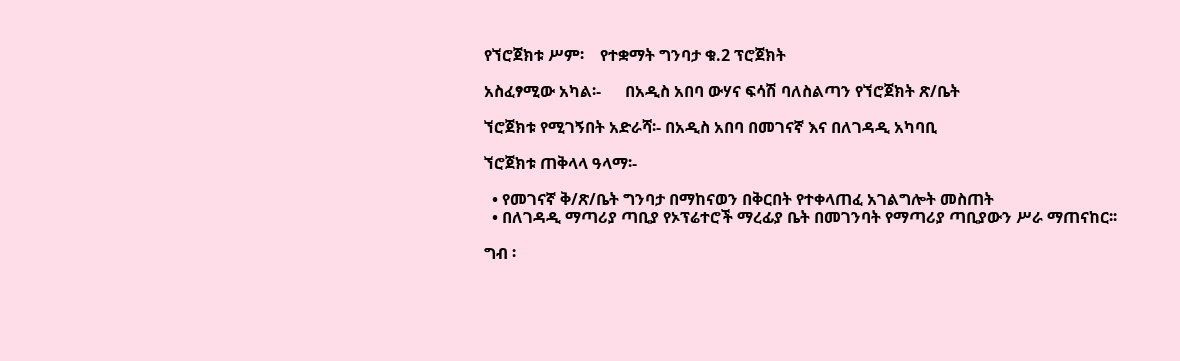የኘሮጀክቱ ሥም፡    የተቋማት ግንባታ ቁ.2 ፕሮጀክት

አስፈፃሚው አካል፡-      በአዲስ አበባ ውሃና ፍሳሽ ባለስልጣን የኘሮጀክት ጽ/ቤት

ኘሮጀክቱ የሚገኝበት አድራሻ፡- በአዲስ አበባ በመገናኛ እና በለገዳዲ አካባቢ

ኘሮጀክቱ ጠቅላላ ዓላማ፡-

  • የመገናኛ ቅ/ጽ/ቤት ግንባታ በማከናወን በቅርበት የተቀላጠፈ አገልግሎት መስጠት
  • በለገዳዲ ማጣሪያ ጣቢያ የኦፕሬተሮች ማረፊያ ቤት በመገንባት የማጣሪያ ጣቢያውን ሥራ ማጠናከር፡፡

ግብ ፡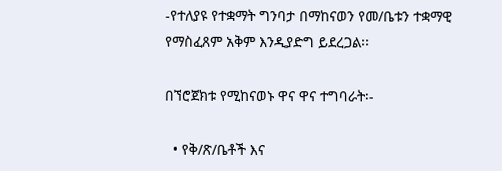-የተለያዩ የተቋማት ግንባታ በማከናወን የመ/ቤቱን ተቋማዊ የማስፈጸም አቅም እንዲያድግ ይደረጋል፡፡

በኘሮጀክቱ የሚከናወኑ ዋና ዋና ተግባራት፡-

  • የቅ/ጽ/ቤቶች እና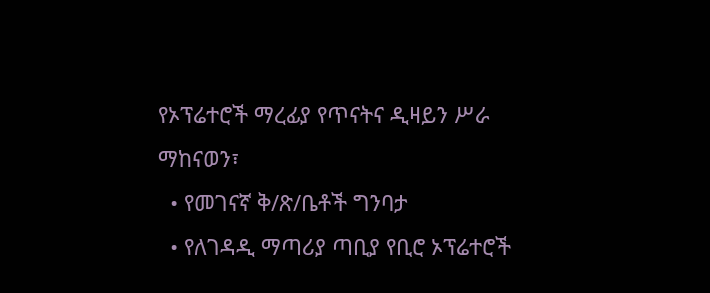የኦፕሬተሮች ማረፊያ የጥናትና ዲዛይን ሥራ ማከናወን፣
  • የመገናኛ ቅ/ጽ/ቤቶች ግንባታ
  • የለገዳዲ ማጣሪያ ጣቢያ የቢሮ ኦፕሬተሮች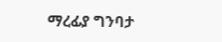ማረፊያ ግንባታ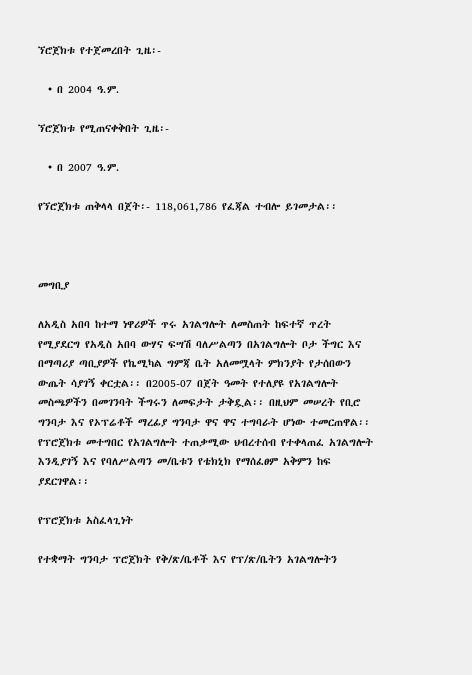ኘሮጀክቱ የተጀመረበት ጊዜ፡-

  • በ 2004 ዓ.ም.

ኘሮጀክቱ የሚጠናቀቅበት ጊዜ፡-

  • በ 2007 ዓ.ም.

የኘሮጀክቱ ጠቅላላ በጀት፡- 118,061,786 የፈጃል ተብሎ ይገመታል፡፡



መግቢያ

ለአዲስ አበባ ከተማ ነዋሪዎች ጥሩ አገልግሎት ለመስጠት ከፍተኛ ጥረት የሚያደርግ የአዲስ አበባ ውሃና ፍሣሽ ባለሥልጣን በአገልግሎት ቦታ ችግር እና በማጣሪያ ጣቢያዎች የኬሚካል ግምጃ ቤት አለመሟላት ምክንያት የታሰበውን ውጤት ሳያገኝ ቀርቷል፡፡ በ2005-07 በጀት ዓመት የተለያዩ የአገልግሎት መስጫዎችን በመገንባት ችግሩን ለመፍታት ታቅዷል፡፡ በዚህም መሠረት የቢሮ ግንባታ እና የኦፕሬቶች ማረፊያ ግንባታ ዋና ዋና ተግባራት ሆነው ተመርጠዋል፡፡ የፕሮጀክቱ መተግበር የአገልግሎት ተጠቃሚው ህብረተሰብ የተቀላጠፈ አገልግሎት እንዲያገኝ እና የባለሥልጣን መ/ቤቱን የቴክኒክ የማሰፈፀም አቅምን ከፍ ያደርገዋል፡፡

የፕሮጀክቱ አስፈላጊነት

የተቋማት ግንባታ ፕሮጀክት የቅ/ጽ/ቤቶች እና የፕ/ጽ/ቤትን አገልግሎትን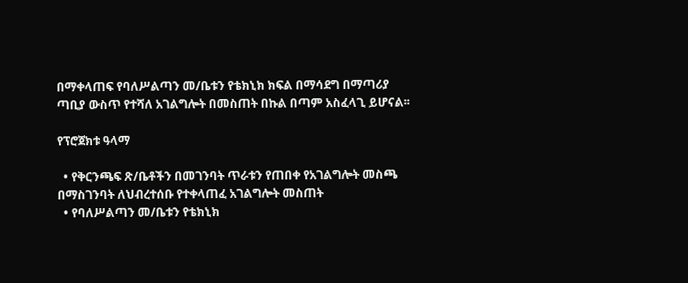በማቀላጠፍ የባለሥልጣን መ/ቤቱን የቴክኒክ ክፍል በማሳደግ በማጣሪያ ጣቢያ ውስጥ የተሻለ አገልግሎት በመስጠት በኩል በጣም አስፈላጊ ይሆናል፡፡

የፕሮጀክቱ ዓላማ

  • የቅርንጫፍ ጽ/ቤቶችን በመገንባት ጥራቱን የጠበቀ የአገልግሎት መስጫ በማስገንባት ለህብረተሰቡ የተቀላጠፈ አገልግሎት መስጠት
  • የባለሥልጣን መ/ቤቱን የቴክኒክ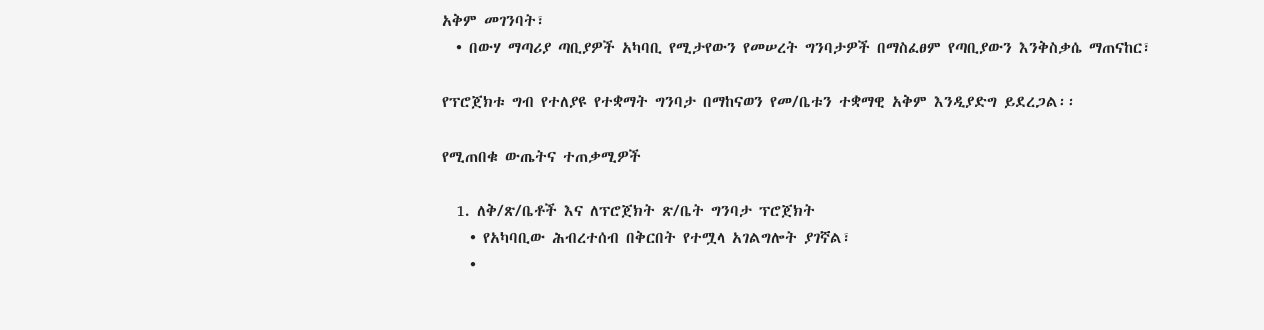አቅም መገንባት፣
  • በውሃ ማጣሪያ ጣቢያዎች አካባቢ የሚታየውን የመሠረት ግንባታዎች በማስፈፀም የጣቢያውን እንቅስቃሴ ማጠናከር፣

የፕሮጀክቱ ግብ የተለያዩ የተቋማት ግንባታ በማከናወን የመ/ቤቱን ተቋማዊ አቅም እንዲያድግ ይደረጋል፡፡

የሚጠበቁ ውጤትና ተጠቃሚዎች

  1. ለቅ/ጽ/ቤቶች እና ለፕሮጀክት ጽ/ቤት ግንባታ ፕሮጀክት
    • የአካባቢው ሕብረተሰብ በቅርበት የተሟላ አገልግሎት ያገኛል፣
    •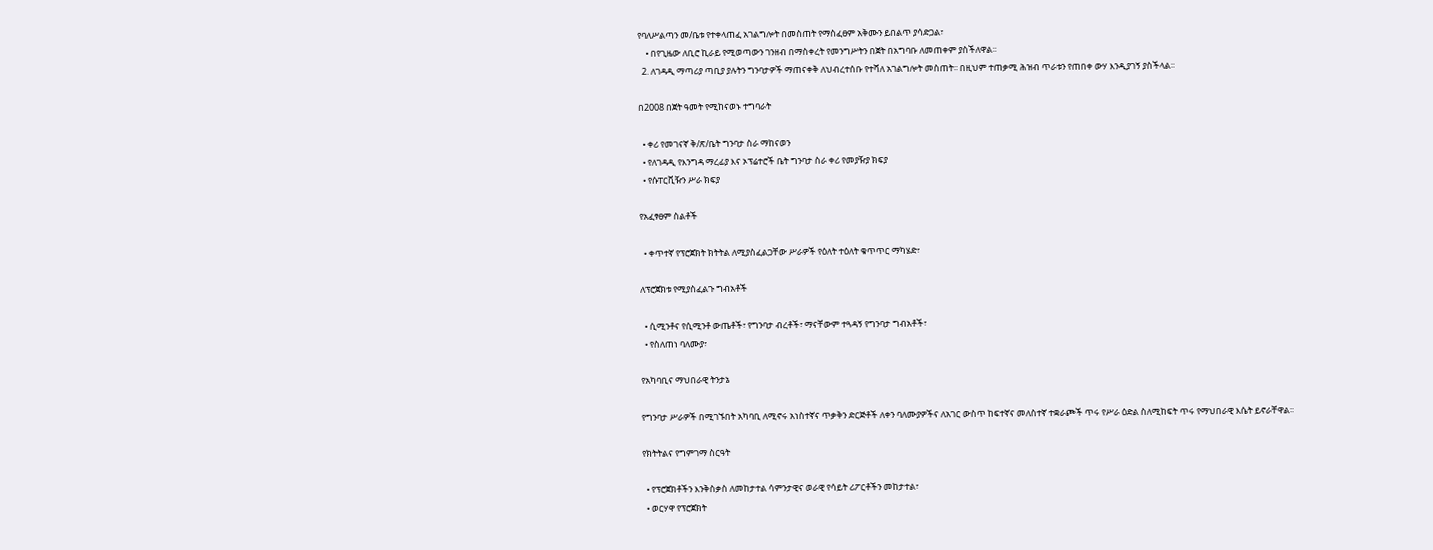የባለሥልጣን መ/ቤቱ የተቀላጠፈ አገልግሎት በመስጠት የማስፈፀም አቅሙን ይበልጥ ያሳድጋል፣
    • በየጊዜው ለቢሮ ኪራይ የሚወጣውን ገንዘብ በማስቀረት የመንግሥትን በጀት በአግባቡ ለመጠቀም ያስችለዋል፡፡
  2. ለገዳዲ ማጣሪያ ጣቢያ ያሉትን ግንባታዎች ማጠናቀቅ ለህብረተሰቡ የተሻለ አገልግሎት መስጠት፡፡ በዚህም ተጠቃሚ ሕዝብ ጥራቱን የጠበቀ ውሃ እንዲያገኝ ያስችላል፡፡

በ2008 በጀት ዓመት የሚከናወኑ ተግባራት

  • ቀሪ የመገናኛ ቅ/ጽ/ቤት ግንባታ ስራ ማከናወን
  • የለገዳዲ የእንግዳ ማረፊያ እና ኦፕሬተሮች ቤት ግንባታ ስራ ቀሪ የመያዥያ ክፍያ
  • የሱፐርቪዥን ሥራ ክፍያ

የአፈፃፀም ስልቶች

  • ቀጥተኛ የፕሮጀክት ክትትል ለሚያስፈልጋቸው ሥራዎች የዕለት ተዕለት ቁጥጥር ማካሄድ፣

ለፕሮጀክቱ የሚያስፈልጉ ግብአቶች

  • ሲሚንቶና የሲሚንቶ ውጤቶች፣ የግንባታ ብረቶች፣ ማናቸውም ተጓዳኝ የግንባታ ግብአቶች፣
  • የስለጠነ ባለሙያ፣

የአካባቢና ማህበራዊ ትንታኔ

የግንባታ ሥራዎች በሚገኙበት አካባቢ ለሚኖሩ አነስተኛና ጥቃቅን ድርጅቶች ለቀን ባለሙያዎችና ለአገር ውስጥ ከፍተኛና መለስተኛ ተቋራጮች ጥሩ የሥራ ዕድል ስለሚከፍት ጥሩ የማህበራዊ እሴት ይኖራቸዋል፡፡

የክትትልና የግምገማ ስርዓት

  • የፕሮጀክቶችን እንቅስቃስ ለመከታተል ሳምንታዊና ወራዊ የሳይት ሪፖርቶችን መከታተል፣
  • ወርሃዋ የፕሮጀክት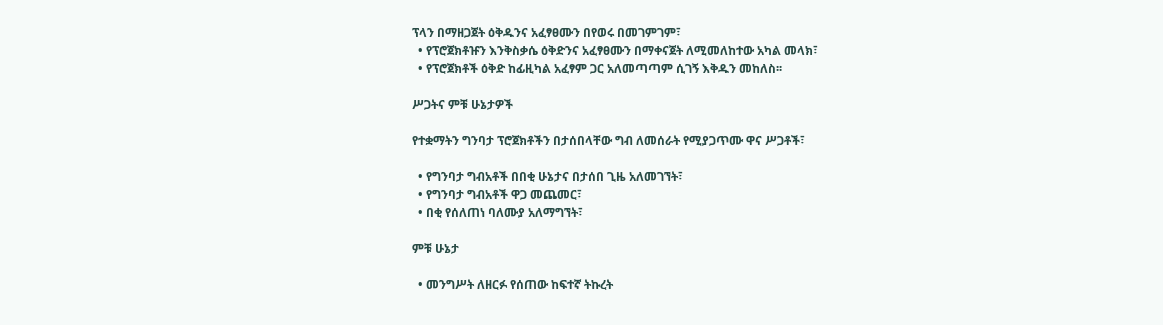ፕላን በማዘጋጀት ዕቅዱንና አፈፃፀሙን በየወሩ በመገምገም፣
  • የፕሮጀክቶዡን እንቅስቃሴ ዕቅድንና አፈፃፀሙን በማቀናጀት ለሚመለከተው አካል መላክ፣
  • የፕሮጀክቶች ዕቅድ ከፊዚካል አፈፃም ጋር አለመጣጣም ሲገኝ እቅዱን መከለስ፡፡

ሥጋትና ምቹ ሁኔታዎች

የተቋማትን ግንባታ ፕሮጀክቶችን በታሰበላቸው ግብ ለመሰራት የሚያጋጥሙ ዋና ሥጋቶች፣

  • የግንባታ ግብአቶች በበቂ ሁኔታና በታሰበ ጊዜ አለመገኘት፣
  • የግንባታ ግብአቶች ዋጋ መጨመር፣
  • በቂ የሰለጠነ ባለሙያ አለማግኘት፣

ምቹ ሁኔታ

  • መንግሥት ለዘርፉ የሰጠው ከፍተኛ ትኩረት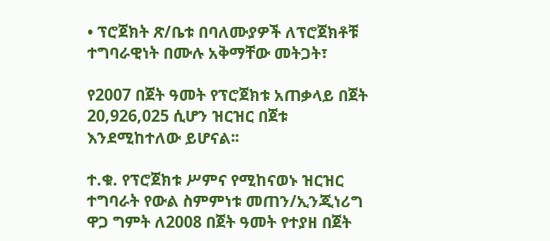• ፕሮጀክት ጽ/ቤቱ በባለሙያዎች ለፕሮጀክቶቹ ተግባራዊነት በሙሉ አቅማቸው መትጋት፣

የ2007 በጀት ዓመት የፕሮጀክቱ አጠቃላይ በጀት 20,926,025 ሲሆን ዝርዝር በጀቱ እንደሚከተለው ይሆናል፡፡

ተ.ቁ. የፕሮጀክቱ ሥምና የሚከናወኑ ዝርዝር ተግባራት የውል ስምምነቱ መጠን/ኢንጂነሪግ ዋጋ ግምት ለ2008 በጀት ዓመት የተያዘ በጀት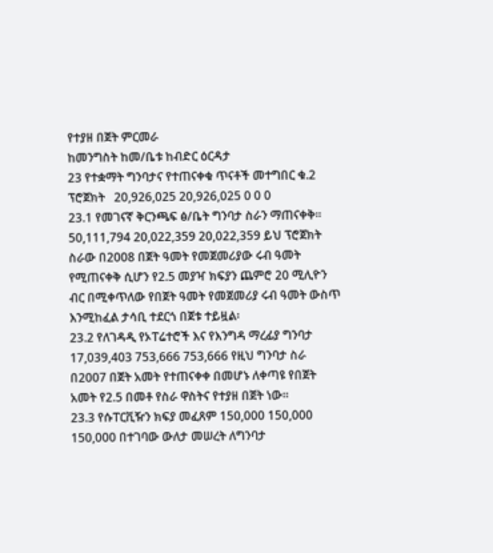የተያዘ በጀት ምርመራ
ከመንግስት ከመ/ቤቱ ከብድር ዕርዳታ
23 የተቋማት ግንባታና የተጠናቀቁ ጥናቶች መተግበር ቁ.2 ፕሮጀክት   20,926,025 20,926,025 0 0 0
23.1 የመገናኛ ቅርንጫፍ ፅ/ቤት ግንባታ ስራን ማጠናቀቅ፡፡ 50,111,794 20,022,359 20,022,359 ይህ ፕሮጀክት ስራው በ2008 በጀት ዓመት የመጀመሪያው ሩብ ዓመት የሚጠናቀቅ ሲሆን የ2.5 መያዣ ክፍያን ጨምሮ 20 ሚሊዮን ብር በሚቀጥለው የበጀት ዓመት የመጀመሪያ ሩብ ዓመት ውስጥ እንሚከፈል ታሳቢ ተደርጎ በጀቱ ተይዟል፡
23.2 የለገዳዲ የኦፐሬተሮች እና የእንግዳ ማረፊያ ግንባታ 17,039,403 753,666 753,666 የዚህ ግንባታ ስራ በ2007 በጀት አመት የተጠናቀቀ በመሆኑ ለቀጣዩ የበጀት አመት የ2.5 በመቶ የስራ ዋስትና የተያዘ በጀት ነው፡፡
23.3 የሱፐርቪዥን ክፍያ መፈጸም 150,000 150,000 150,000 በተገባው ውለታ መሠረት ለግንባታ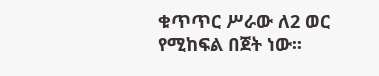ቁጥጥር ሥራው ለ2 ወር የሚከፍል በጀት ነው፡፡